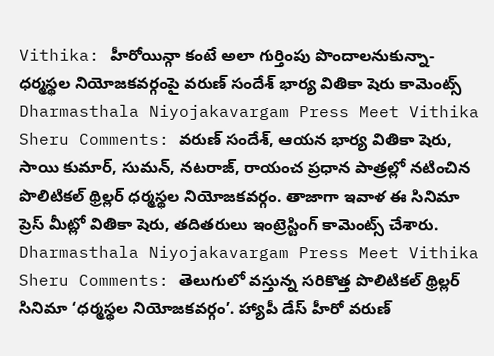Vithika: హీరోయిన్గా కంటే అలా గుర్తింపు పొందాలనుకున్నా- ధర్మస్థల నియోజకవర్గంపై వరుణ్ సందేశ్ భార్య వితికా షెరు కామెంట్స్
Dharmasthala Niyojakavargam Press Meet Vithika Sheru Comments: వరుణ్ సందేశ్, ఆయన భార్య వితికా షెరు, సాయి కుమార్, సుమన్, నటరాజ్, రాయంచ ప్రధాన పాత్రల్లో నటించిన పొలిటికల్ థ్రిల్లర్ ధర్మస్థల నియోజకవర్గం. తాజాగా ఇవాళ ఈ సినిమా ప్రెస్ మీట్లో వితికా షెరు, తదితరులు ఇంట్రెస్టింగ్ కామెంట్స్ చేశారు.
Dharmasthala Niyojakavargam Press Meet Vithika Sheru Comments: తెలుగులో వస్తున్న సరికొత్త పొలిటికల్ థ్రిల్లర్ సినిమా ‘ధర్మస్థల నియోజకవర్గం’. హ్యాపీ డేస్ హీరో వరుణ్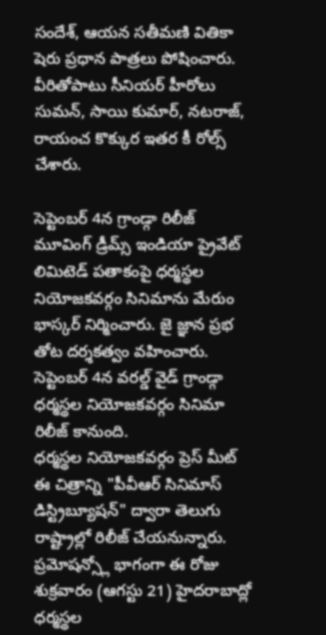సందేశ్, ఆయన సతీమణి వితికా షెరు ప్రధాన పాత్రలు పోషించారు. వీరితోపాటు సీనియర్ హీరోలు సుమన్, సాయి కుమార్, నటరాజ్, రాయంచ కొక్కుర ఇతర కీ రోల్స్ చేశారు.

సెప్టెంబర్ 4న గ్రాండ్గా రిలీజ్
మూవింగ్ డ్రీమ్స్ ఇండియా ప్రైవేట్ లిమిటెడ్ పతాకంపై ధర్మస్థల నియోజకవర్గం సినిమాను మేరుం భాస్కర్ నిర్మించారు. జై జ్ఞాన ప్రభ తోట దర్శకత్వం వహించారు. సెప్టెంబర్ 4న వరల్డ్ వైడ్ గ్రాండ్గా ధర్మస్థల నియోజకవర్గం సినిమా రిలీజ్ కానుంది.
ధర్మస్థల నియోజకవర్గం ప్రెస్ మీట్
ఈ చిత్రాన్ని "పీవీఆర్ సినిమాస్ డిస్ట్రిబ్యూషన్" ద్వారా తెలుగు రాష్ట్రాల్లో రిలీజ్ చేయనున్నారు. ప్రమోషన్స్లో భాగంగా ఈ రోజు శుక్రవారం (ఆగస్టు 21) హైదరాబాద్లో ధర్మస్థల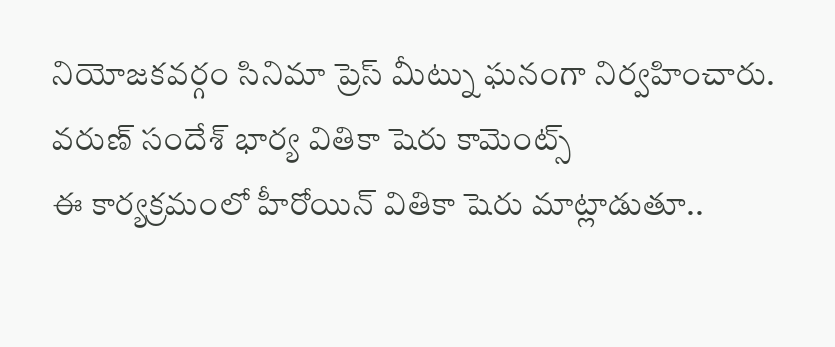నియోజకవర్గం సినిమా ప్రెస్ మీట్ను ఘనంగా నిర్వహించారు.
వరుణ్ సందేశ్ భార్య వితికా షెరు కామెంట్స్
ఈ కార్యక్రమంలో హీరోయిన్ వితికా షెరు మాట్లాడుతూ..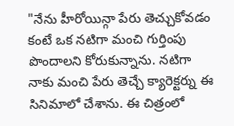"నేను హీరోయిన్గా పేరు తెచ్చుకోవడం కంటే ఒక నటిగా మంచి గుర్తింపు పొందాలని కోరుకున్నాను. నటిగా నాకు మంచి పేరు తెచ్చే క్యారెక్టర్ను ఈ సినిమాలో చేశాను. ఈ చిత్రంలో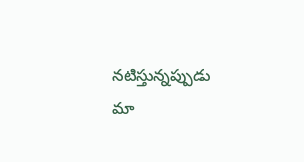నటిస్తున్నప్పుడు మా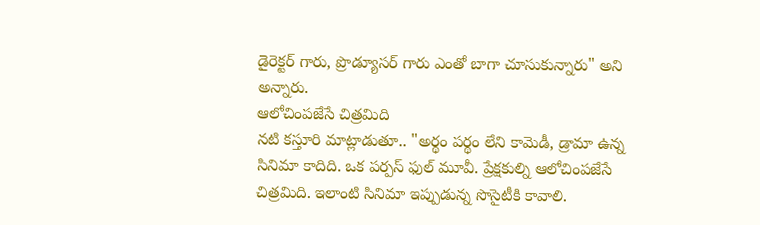డైరెక్టర్ గారు, ప్రొడ్యూసర్ గారు ఎంతో బాగా చూసుకున్నారు" అని అన్నారు.
ఆలోచింపజేసే చిత్రమిది
నటి కస్తూరి మాట్లాడుతూ.. "అర్థం పర్థం లేని కామెడీ, డ్రామా ఉన్న సినిమా కాదిది. ఒక పర్పస్ ఫుల్ మూవీ. ప్రేక్షకుల్ని ఆలోచింపజేసే చిత్రమిది. ఇలాంటి సినిమా ఇప్పుడున్న సొసైటీకి కావాలి.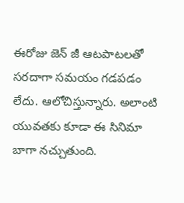ఈరోజు జెన్ జీ ఆటపాటలతో సరదాగా సమయం గడపడం లేదు. ఆలోచిస్తున్నారు. అలాంటి యువతకు కూడా ఈ సినిమా బాగా నచ్చుతుంది.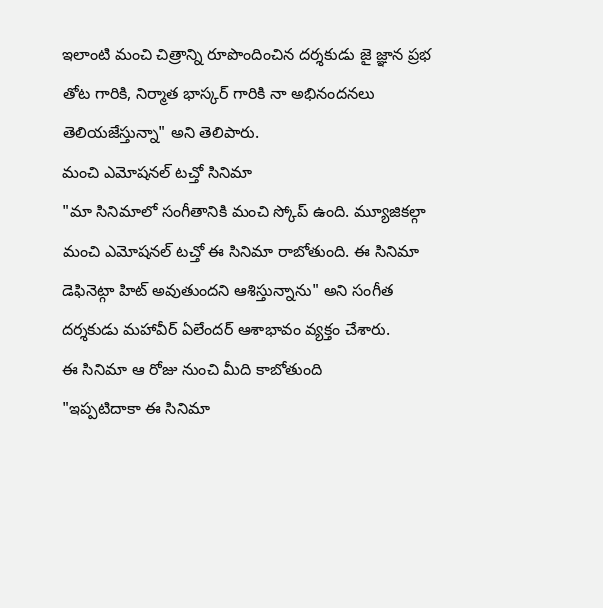ఇలాంటి మంచి చిత్రాన్ని రూపొందించిన దర్శకుడు జై జ్ఞాన ప్రభ తోట గారికి, నిర్మాత భాస్కర్ గారికి నా అభినందనలు తెలియజేస్తున్నా" అని తెలిపారు.
మంచి ఎమోషనల్ టచ్తో సినిమా
"మా సినిమాలో సంగీతానికి మంచి స్కోప్ ఉంది. మ్యూజికల్గా మంచి ఎమోషనల్ టచ్తో ఈ సినిమా రాబోతుంది. ఈ సినిమా డెఫినెట్గా హిట్ అవుతుందని ఆశిస్తున్నాను" అని సంగీత దర్శకుడు మహావీర్ ఏలేందర్ ఆశాభావం వ్యక్తం చేశారు.
ఈ సినిమా ఆ రోజు నుంచి మీది కాబోతుంది
"ఇప్పటిదాకా ఈ సినిమా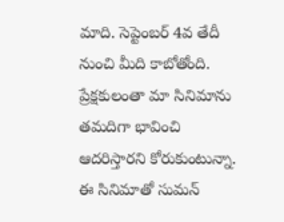మాది. సెప్టెంబర్ 4వ తేదీ నుంచి మీది కాబోతోంది. ప్రేక్షకులంతా మా సినిమాను తమదిగా భావించి ఆదరిస్తారని కోరుకుంటున్నా. ఈ సినిమాతో సుమన్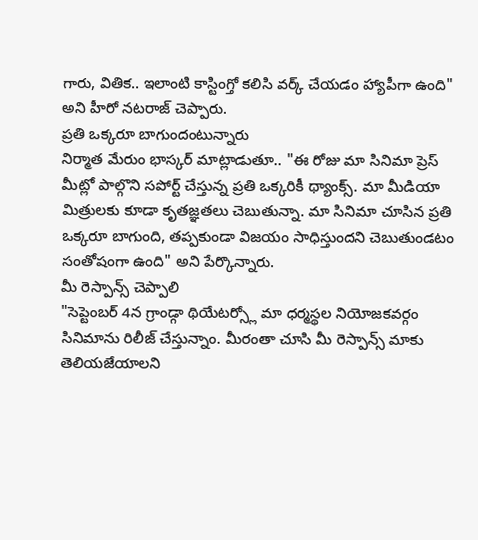గారు, వితిక.. ఇలాంటి కాస్టింగ్తో కలిసి వర్క్ చేయడం హ్యాపీగా ఉంది" అని హీరో నటరాజ్ చెప్పారు.
ప్రతి ఒక్కరూ బాగుందంటున్నారు
నిర్మాత మేరుం భాస్కర్ మాట్లాడుతూ.. "ఈ రోజు మా సినిమా ప్రెస్ మీట్లో పాల్గొని సపోర్ట్ చేస్తున్న ప్రతి ఒక్కరికీ థ్యాంక్స్. మా మీడియా మిత్రులకు కూడా కృతజ్ఞతలు చెబుతున్నా. మా సినిమా చూసిన ప్రతి ఒక్కరూ బాగుంది, తప్పకుండా విజయం సాధిస్తుందని చెబుతుండటం సంతోషంగా ఉంది" అని పేర్కొన్నారు.
మీ రెస్పాన్స్ చెప్పాలి
"సెప్టెంబర్ 4న గ్రాండ్గా థియేటర్స్లో మా ధర్మస్థల నియోజకవర్గం సినిమాను రిలీజ్ చేస్తున్నాం. మీరంతా చూసి మీ రెస్పాన్స్ మాకు తెలియజేయాలని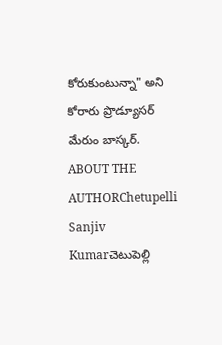కోరుకుంటున్నా" అని కోరారు ప్రొడ్యూసర్ మేరుం బాస్కర్.
ABOUT THE AUTHORChetupelli Sanjiv Kumarచెటుపెల్లి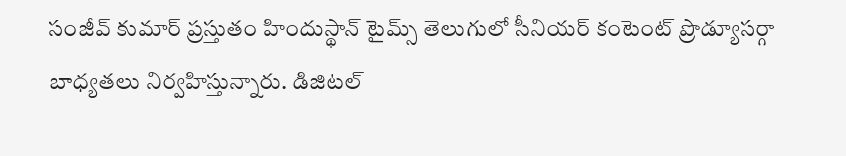సంజీవ్ కుమార్ ప్రస్తుతం హిందుస్థాన్ టైమ్స్ తెలుగులో సీనియర్ కంటెంట్ ప్రొడ్యూసర్గా బాధ్యతలు నిర్వహిస్తున్నారు. డిజిటల్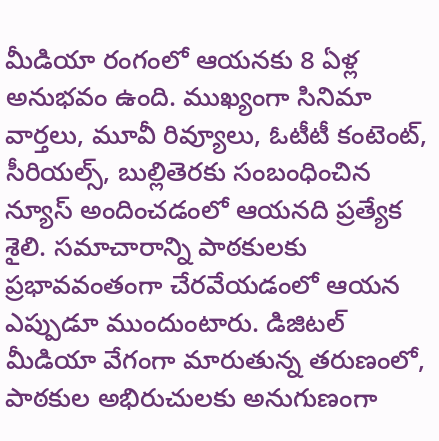మీడియా రంగంలో ఆయనకు 8 ఏళ్ల అనుభవం ఉంది. ముఖ్యంగా సినిమా వార్తలు, మూవీ రివ్యూలు, ఓటీటీ కంటెంట్, సీరియల్స్, బుల్లితెరకు సంబంధించిన న్యూస్ అందించడంలో ఆయనది ప్రత్యేక శైలి. సమాచారాన్ని పాఠకులకు ప్రభావవంతంగా చేరవేయడంలో ఆయన ఎప్పుడూ ముందుంటారు. డిజిటల్ మీడియా వేగంగా మారుతున్న తరుణంలో, పాఠకుల అభిరుచులకు అనుగుణంగా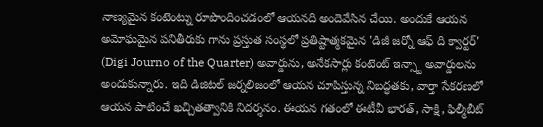నాణ్యమైన కంటెంట్ను రూపొందించడంలో ఆయనది అందెవేసిన చేయి. అందుకే ఆయన అమోఘమైన పనితీరుకు గాను ప్రస్తుత సంస్థలో ప్రతిష్టాత్మకమైన 'డిజీ జర్నో ఆఫ్ ది క్వార్టర్' (Digi Journo of the Quarter) అవార్డును, అనేకసార్లు కంటెంట్ ఇన్స్టా అవార్డులను అందుకున్నారు. ఇది డిజిటల్ జర్నలిజంలో ఆయన చూపిస్తున్న నిబద్ధతకు, వార్తా సేకరణలో ఆయన పాటించే ఖచ్చితత్వానికి నిదర్శనం. ఈయన గతంలో ఈటీవీ భారత్, సాక్షి, ఫిల్మీబీట్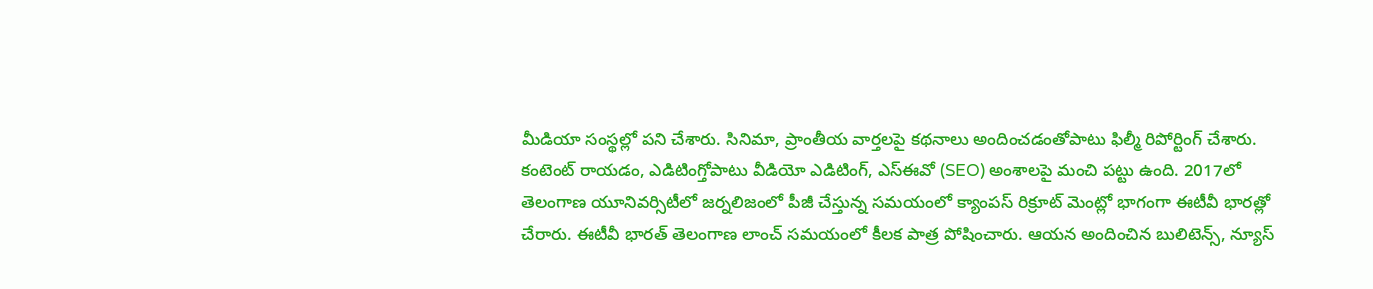మీడియా సంస్థల్లో పని చేశారు. సినిమా, ప్రాంతీయ వార్తలపై కథనాలు అందించడంతోపాటు ఫిల్మీ రిపోర్టింగ్ చేశారు. కంటెంట్ రాయడం, ఎడిటింగ్తోపాటు వీడియో ఎడిటింగ్, ఎస్ఈవో (SEO) అంశాలపై మంచి పట్టు ఉంది. 2017లో తెలంగాణ యూనివర్సిటీలో జర్నలిజంలో పీజీ చేస్తున్న సమయంలో క్యాంపస్ రిక్రూట్ మెంట్లో భాగంగా ఈటీవీ భారత్లో చేరారు. ఈటీవీ భారత్ తెలంగాణ లాంచ్ సమయంలో కీలక పాత్ర పోషించారు. ఆయన అందించిన బులిటెన్స్, న్యూస్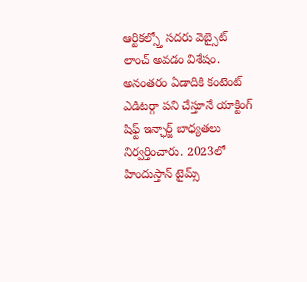ఆర్టికల్స్తో సదరు వెబ్సైట్ లాంచ్ అవడం విశేషం. అనంతరం ఏడాదికి కంటెంట్ ఎడిటర్గా పని చేస్తూనే యాక్టింగ్ షిఫ్ట్ ఇన్ఛార్జ్ బాధ్యతలు నిర్వర్తించారు. 2023లో హిందుస్తాన్ టైమ్స్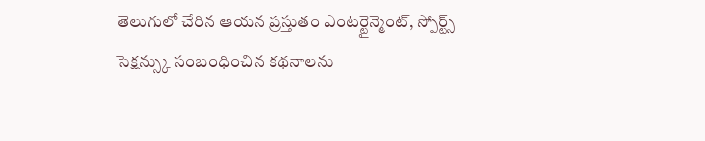తెలుగులో చేరిన ఆయన ప్రస్తుతం ఎంటర్టైన్మెంట్, స్పోర్ట్స్ సెక్షన్స్కు సంబంధించిన కథనాలను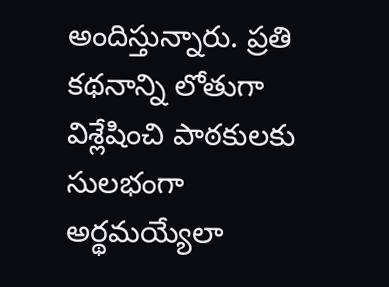అందిస్తున్నారు. ప్రతి కథనాన్ని లోతుగా విశ్లేషించి పాఠకులకు సులభంగా అర్థమయ్యేలా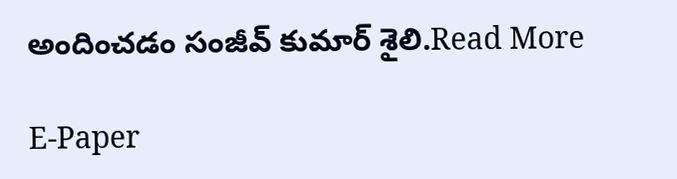అందించడం సంజీవ్ కుమార్ శైలి.Read More

E-Paper